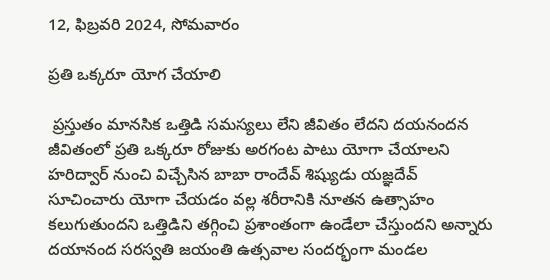12, ఫిబ్రవరి 2024, సోమవారం

ప్రతి ఒక్కరూ యోగ చేయాలి

 ప్రస్తుతం మానసిక ఒత్తిడి సమస్యలు లేని జీవితం లేదని దయనందన జీవితంలో ప్రతి ఒక్కరూ రోజుకు అరగంట పాటు యోగా చేయాలని హరిద్వార్ నుంచి విచ్చేసిన బాబా రాందేవ్ శిష్యుడు యజ్ఞదేవ్ సూచించారు యోగా చేయడం వల్ల శరీరానికి నూతన ఉత్సాహం కలుగుతుందని ఒత్తిడిని తగ్గించి ప్రశాంతంగా ఉండేలా చేస్తుందని అన్నారు దయానంద సరస్వతి జయంతి ఉత్సవాల సందర్భంగా మండల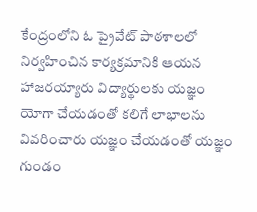కేంద్రంలోని ఓ ప్రైవేట్ పాఠశాలలో నిర్వహించిన కార్యక్రమానికి ఆయన హాజరయ్యారు విద్యార్థులకు యజ్ఞం యోగా చేయడంతో కలిగే లాభాలను వివరించారు యజ్ఞం చేయడంతో యజ్ఞం గుండం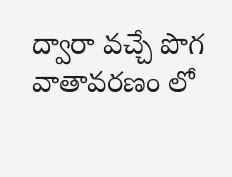ద్వారా వచ్చే పొగ వాతావరణం లో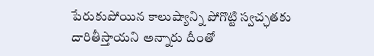పేరుకుపోయిన కాలుష్యాన్ని పోగొట్టి స్వచ్ఛతకు దారితీస్తాయని అన్నారు దీంతో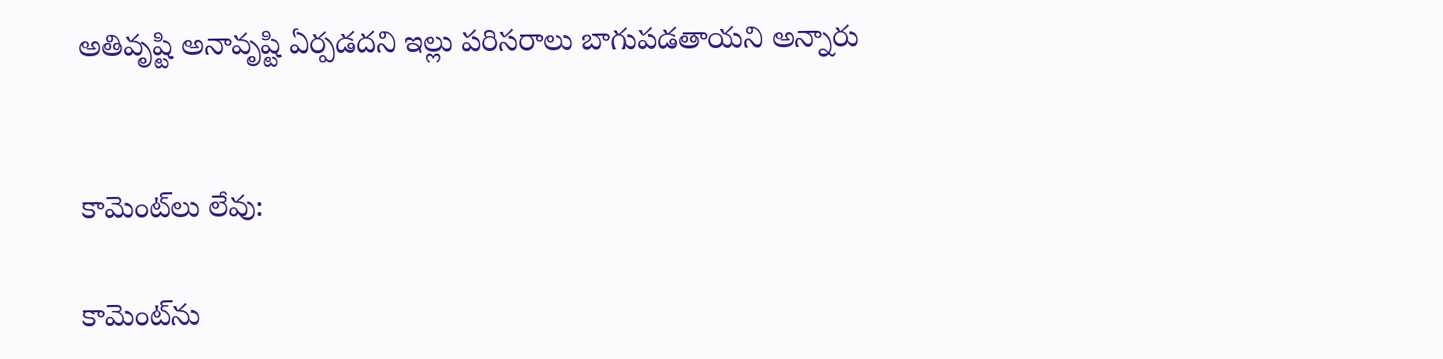అతివృష్టి అనావృష్టి ఏర్పడదని ఇల్లు పరిసరాలు బాగుపడతాయని అన్నారు


కామెంట్‌లు లేవు:

కామెంట్‌ను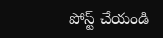పోస్ట్ చేయండి